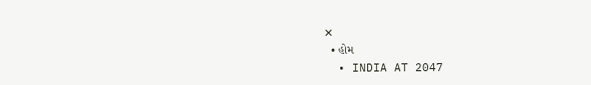✕
  • હોમ
  • INDIA AT 2047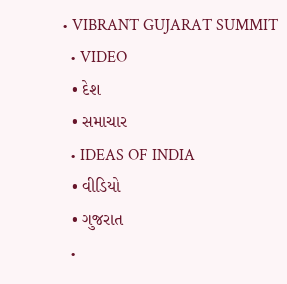• VIBRANT GUJARAT SUMMIT
  • VIDEO
  • દેશ
  • સમાચાર
  • IDEAS OF INDIA
  • વીડિયો
  • ગુજરાત
  •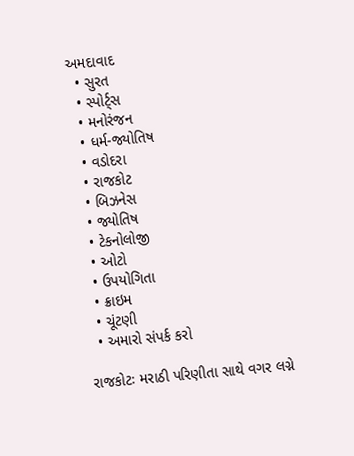અમદાવાદ
  • સુરત
  • સ્પોર્ટ્સ
  • મનોરંજન
  • ધર્મ-જ્યોતિષ
  • વડોદરા
  • રાજકોટ
  • બિઝનેસ
  • જ્યોતિષ
  • ટેકનોલોજી
  • ઓટો
  • ઉપયોગિતા
  • ક્રાઇમ
  • ચૂંટણી
  • અમારો સંપર્ક કરો

રાજકોટઃ મરાઠી પરિણીતા સાથે વગર લગ્ને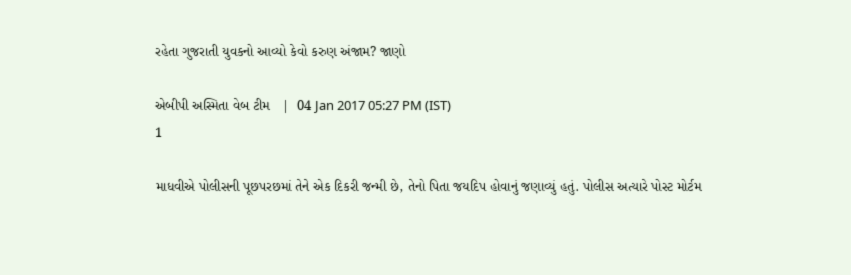રહેતા ગુજરાતી યુવકનો આવ્યો કેવો કરુણ અંજામ? જાણો

એબીપી અસ્મિતા વેબ ટીમ   |  04 Jan 2017 05:27 PM (IST)
1

માધવીએ પોલીસની પૂછપરછમાં તેને એક દિકરી જન્મી છે, તેનો પિતા જયદિપ હોવાનું જણાવ્યું હતું. પોલીસ અત્યારે પોસ્ટ મોર્ટમ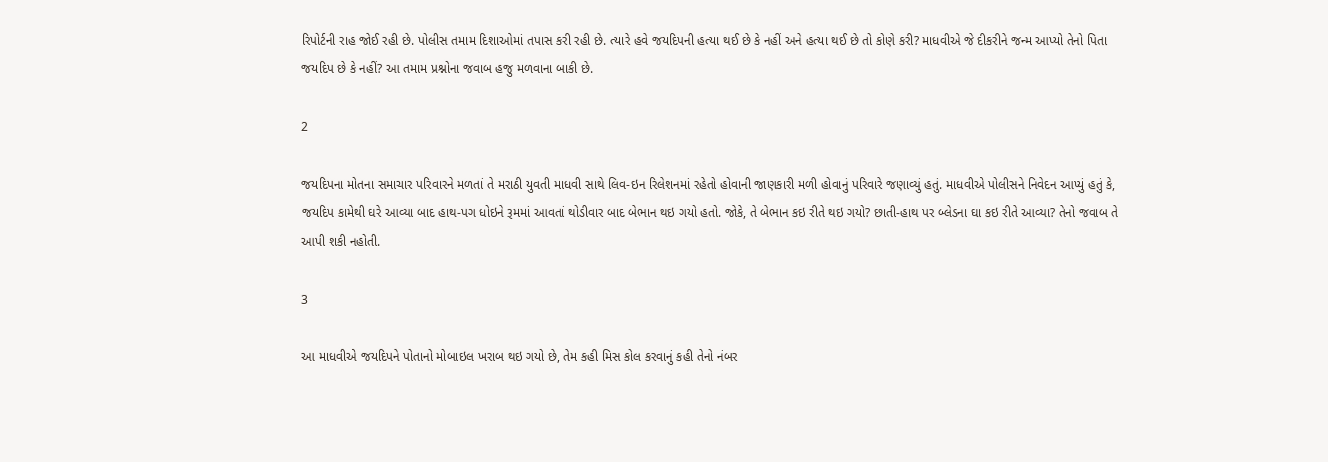રિપોર્ટની રાહ જોઈ રહી છે. પોલીસ તમામ દિશાઓમાં તપાસ કરી રહી છે. ત્યારે હવે જયદિપની હત્યા થઈ છે કે નહીં અને હત્યા થઈ છે તો કોણે કરી? માધવીએ જે દીકરીને જન્મ આપ્યો તેનો પિતા જયદિપ છે કે નહીં? આ તમામ પ્રશ્નોના જવાબ હજુ મળવાના બાકી છે.

2

જયદિપના મોતના સમાચાર પરિવારને મળતાં તે મરાઠી યુવતી માધવી સાથે લિવ-ઇન રિલેશનમાં રહેતો હોવાની જાણકારી મળી હોવાનું પરિવારે જણાવ્યું હતું. માધવીએ પોલીસને નિવેદન આપ્યું હતું કે, જયદિપ કામેથી ઘરે આવ્યા બાદ હાથ-પગ ધોઇને રૂમમાં આવતાં થોડીવાર બાદ બેભાન થઇ ગયો હતો. જોકે, તે બેભાન કઇ રીતે થઇ ગયો? છાતી-હાથ પર બ્લેડના ઘા કઇ રીતે આવ્યા? તેનો જવાબ તે આપી શકી નહોતી.

3

આ માધવીએ જયદિપને પોતાનો મોબાઇલ ખરાબ થઇ ગયો છે, તેમ કહી મિસ કોલ કરવાનું કહી તેનો નંબર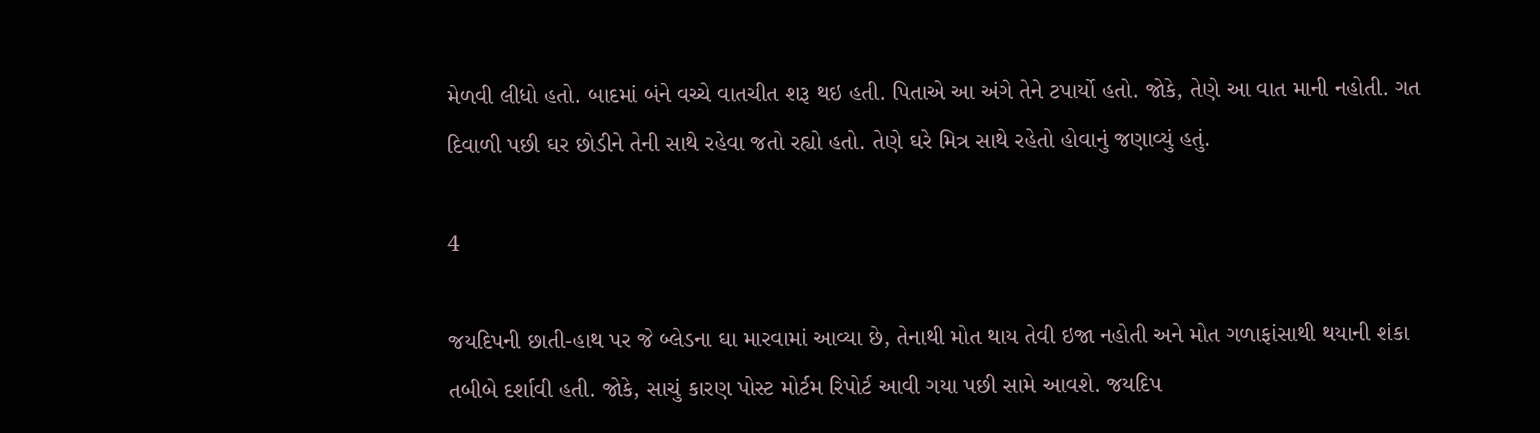મેળવી લીધો હતો. બાદમાં બંને વચ્ચે વાતચીત શરૂ થઇ હતી. પિતાએ આ અંગે તેને ટપાર્યો હતો. જોકે, તેણે આ વાત માની નહોતી. ગત દિવાળી પછી ઘર છોડીને તેની સાથે રહેવા જતો રહ્યો હતો. તેણે ઘરે મિત્ર સાથે રહેતો હોવાનું જણાવ્યું હતું.

4

જયદિપની છાતી-હાથ પર જે બ્લેડના ઘા મારવામાં આવ્યા છે, તેનાથી મોત થાય તેવી ઇજા નહોતી અને મોત ગળાફાંસાથી થયાની શંકા તબીબે દર્શાવી હતી. જોકે, સાચું કારણ પોસ્ટ મોર્ટમ રિપોર્ટ આવી ગયા પછી સામે આવશે. જયદિપ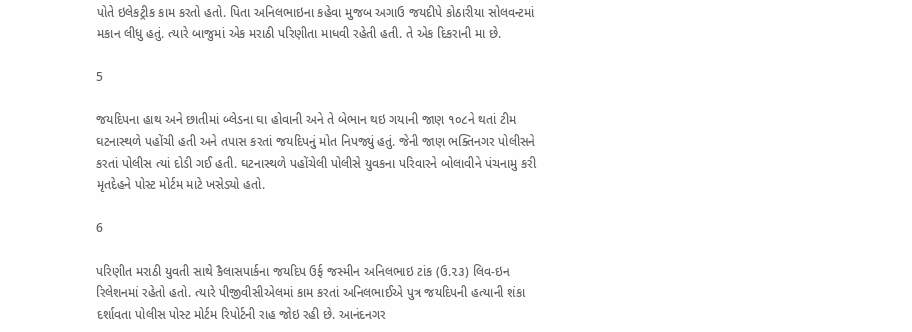પોતે ઇલેકટ્રીક કામ કરતો હતો. પિતા અનિલભાઇના કહેવા મુજબ અગાઉ જયદીપે કોઠારીયા સોલવન્ટમાં મકાન લીધુ હતું. ત્યારે બાજુમાં એક મરાઠી પરિણીતા માધવી રહેતી હતી. તે એક દિકરાની મા છે.

5

જયદિપના હાથ અને છાતીમાં બ્લેડના ઘા હોવાની અને તે બેભાન થઇ ગયાની જાણ ૧૦૮ને થતાં ટીમ ઘટનાસ્થળે પહોંચી હતી અને તપાસ કરતાં જયદિપનું મોત નિપજ્યું હતું. જેની જાણ ભક્તિનગર પોલીસને કરતાં પોલીસ ત્યાં દોડી ગઈ હતી. ઘટનાસ્થળે પહોંચેલી પોલીસે યુવકના પરિવારને બોલાવીને પંચનામુ કરી મૃતદેહને પોસ્ટ મોર્ટમ માટે ખસેડ્યો હતો.

6

પરિણીત મરાઠી યુવતી સાથે કૈલાસપાર્કના જયદિપ ઉર્ફ જસ્મીન અનિલભાઇ ટાંક (ઉ.૨૩) લિવ-ઇન રિલેશનમાં રહેતો હતો. ત્યારે પીજીવીસીએલમાં કામ કરતાં અનિલભાઈએ પુત્ર જયદિપની હત્યાની શંકા દર્શાવતા પોલીસ પોસ્ટ મોર્ટમ રિપોર્ટની રાહ જોઇ રહી છે. આનંદનગર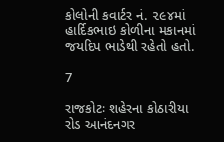કોલોની કવાર્ટર નં. ૨૯૪માં હાર્દિકભાઇ કોળીના મકાનમાં જયદિપ ભાડેથી રહેતો હતો.

7

રાજકોટઃ શહેરના કોઠારીયા રોડ આનંદનગર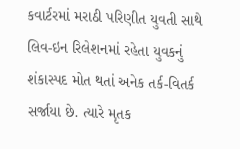કવાર્ટરમાં મરાઠી પરિણીત યુવતી સાથે લિવ-ઇન રિલેશનમાં રહેતા યુવકનું શંકાસ્પદ મોત થતાં અનેક તર્ક-વિતર્ક સર્જાયા છે. ત્યારે મૃતક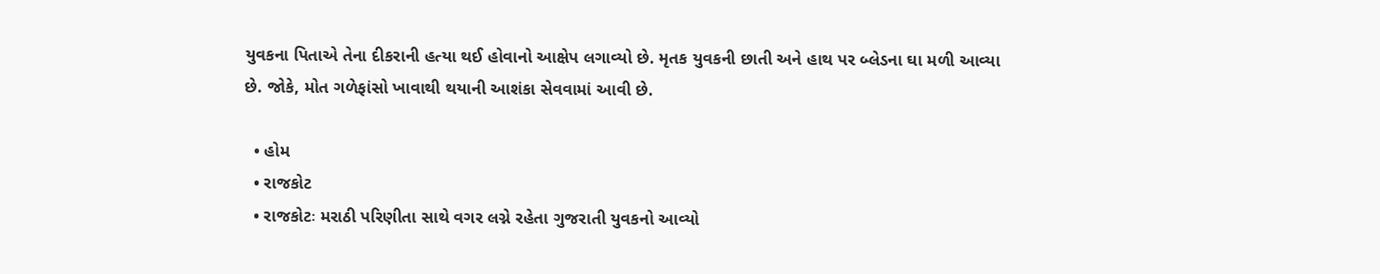યુવકના પિતાએ તેના દીકરાની હત્યા થઈ હોવાનો આક્ષેપ લગાવ્યો છે. મૃતક યુવકની છાતી અને હાથ પર બ્લેડના ઘા મળી આવ્યા છે. જોકે, મોત ગળેફાંસો ખાવાથી થયાની આશંકા સેવવામાં આવી છે.

  • હોમ
  • રાજકોટ
  • રાજકોટઃ મરાઠી પરિણીતા સાથે વગર લગ્ને રહેતા ગુજરાતી યુવકનો આવ્યો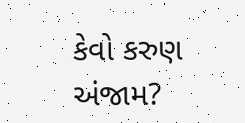કેવો કરુણ અંજામ?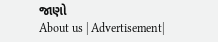જાણો
About us | Advertisement|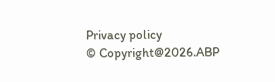Privacy policy
© Copyright@2026.ABP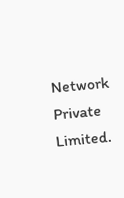Network Private Limited.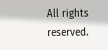All rights reserved.